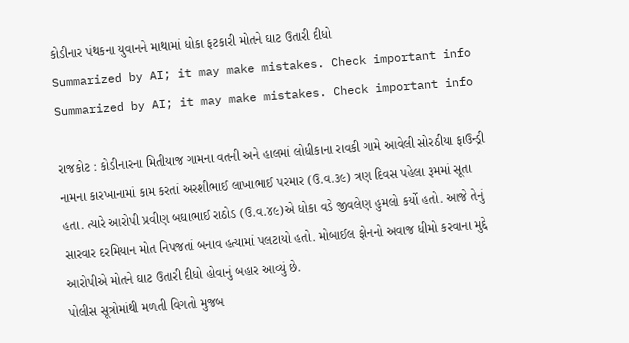કોડીનાર પંથકના યુવાનને માથામાં ધોકા ફટકારી મોતને ઘાટ ઉતારી દીધો
Summarized by AI; it may make mistakes. Check important info
Summarized by AI; it may make mistakes. Check important info

રાજકોટ : કોડીનારના મિતીયાજ ગામના વતની અને હાલમાં લોધીકાના રાવકી ગામે આવેલી સોરઠીયા ફાઉન્ડ્રી નામના કારખાનામાં કામ કરતાં અરશીભાઈ લાખાભાઈ પરમાર (ઉ.વ.૩૯) ત્રણ દિવસ પહેલા રૂમમાં સૂતા હતા. ત્યારે આરોપી પ્રવીણ બઘાભાઈ રાઠોડ (ઉ.વ.૪૯)એ ધોકા વડે જીવલેણ હુમલો કર્યો હતો. આજે તેનું સારવાર દરમિયાન મોત નિપજતાં બનાવ હત્યામાં પલટાયો હતો. મોબાઈલ ફોનનો અવાજ ધીમો કરવાના મુદ્દે આરોપીએ મોતને ઘાટ ઉતારી દીધો હોવાનું બહાર આવ્યું છે.
પોલીસ સૂત્રોમાંથી મળતી વિગતો મુજબ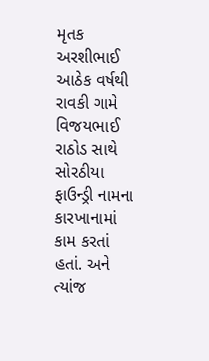મૃતક અરશીભાઈ આઠેક વર્ષથી રાવકી ગામે વિજયભાઈ રાઠોડ સાથે સોરઠીયા ફાઉન્ડ્રી નામના કારખાનામાં કામ કરતાં હતાં. અને ત્યાંજ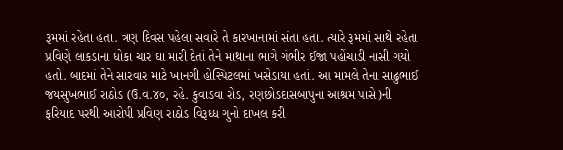રૂમમાં રહેતા હતા. ત્રણ દિવસ પહેલા સવારે તે કારખાનામાં સંતા હતા. ત્યારે રૂમમાં સાથે રહેતા પ્રવિણે લાકડાના ધોકા ચાર ઘા મારી દેતાં તેને માથાના ભાગે ગંભીર ઈજા પહોંચાડી નાસી ગયો હતો. બાદમાં તેને સારવાર માટે ખાનગી હોસ્પિટલમાં ખસેડાયા હતાં. આ મામલે તેના સાઢુભાઈ જયસુખભાઈ રાઠોડ (ઉ.વ.૪૦, રહે. કુવાડવા રોડ, રણછોડદાસબાપુના આશ્રમ પાસે)ની ફરિયાદ પરથી આરોપી પ્રવિણ રાઠોડ વિરૂધ્ધ ગુનો દાખલ કરી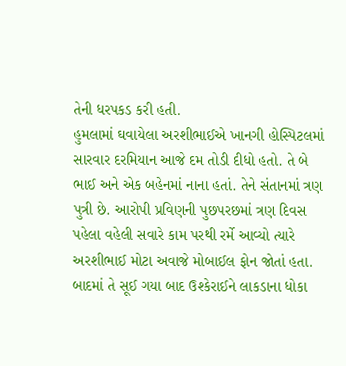તેની ધરપકડ કરી હતી.
હુમલામાં ઘવાયેલા અરશીભાઈએ ખાનગી હોસ્પિટલમાં સારવાર દરમિયાન આજે દમ તોડી દીધો હતો. તે બે ભાઈ અને એક બહેનમાં નાના હતાં. તેને સંતાનમાં ત્રણ પુત્રી છે. આરોપી પ્રવિણની પુછપરછમાં ત્રણ દિવસ પહેલા વહેલી સવારે કામ પરથી રર્મે આવ્યો ત્યારે અરશીભાઈ મોટા અવાજે મોબાઈલ ફોન જોતાં હતા. બાદમાં તે સૂઈ ગયા બાદ ઉશ્કેરાઈને લાકડાના ધોકા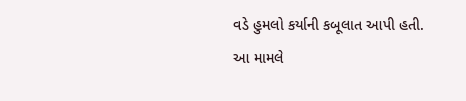વડે હુમલો કર્યાની કબૂલાત આપી હતી.
આ મામલે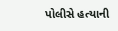પોલીસે હત્યાની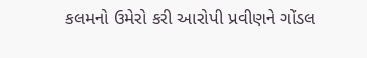કલમનો ઉમેરો કરી આરોપી પ્રવીણને ગોંડલ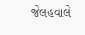જેલહવાલે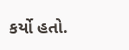કર્યો હતો.